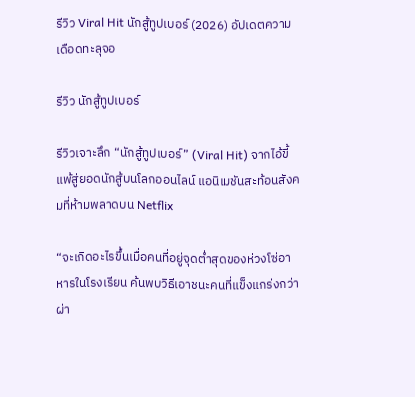รีวิว Viral Hit นักสู้ทูปเบอร์ (2026) อัปเดตความเดือดทะลุจอ

รีวิว นักสู้ทูปเบอร์

รีวิวเจาะลึก “นักสู้ทูปเบอร์” (Viral Hit) จากไอ้ขี้แพ้สู่ยอดนักสู้บนโลกออนไลน์ แอนิเมชันสะท้อนสังคมที่ห้ามพลาดบน Netflix

“จะเกิดอะไรขึ้นเมื่อคนที่อยู่จุดต่ำสุดของห่วงโซ่อาหารในโรงเรียน ค้นพบวิธีเอาชนะคนที่แข็งแกร่งกว่าผ่า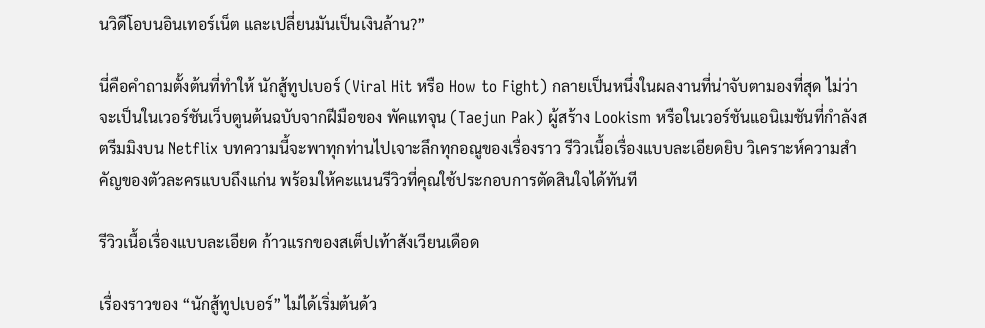นวิดีโอบนอินเทอร์เน็ต และเปลี่ยนมันเป็นเงินล้าน?”

นี่คือคำถามตั้งต้นที่ทำให้ นักสู้ทูปเบอร์ (Viral Hit หรือ How to Fight) กลายเป็นหนึ่งในผลงานที่น่าจับตามองที่สุด ไม่ว่าจะเป็นในเวอร์ชันเว็บตูนต้นฉบับจากฝีมือของ พัคแทจุน (Taejun Pak) ผู้สร้าง Lookism หรือในเวอร์ชันแอนิเมชันที่กำลังสตรีมมิงบน Netflix บทความนี้จะพาทุกท่านไปเจาะลึกทุกอณูของเรื่องราว รีวิวเนื้อเรื่องแบบละเอียดยิบ วิเคราะห์ความสำคัญของตัวละครแบบถึงแก่น พร้อมให้คะแนนรีวิวที่คุณใช้ประกอบการตัดสินใจได้ทันที

รีวิวเนื้อเรื่องแบบละเอียด ก้าวแรกของสเต็ปเท้าสังเวียนเดือด

เรื่องราวของ “นักสู้ทูปเบอร์” ไม่ได้เริ่มต้นด้ว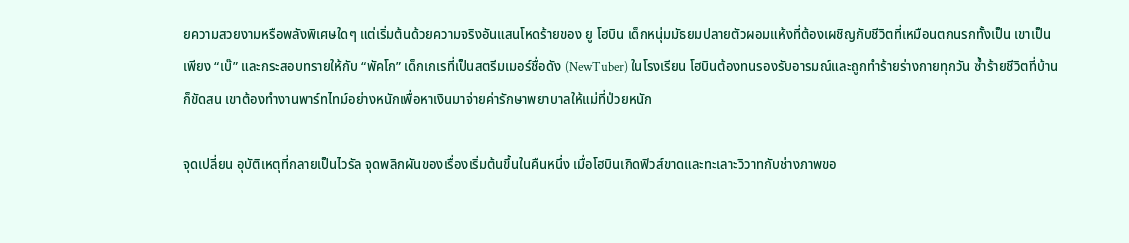ยความสวยงามหรือพลังพิเศษใดๆ แต่เริ่มต้นด้วยความจริงอันแสนโหดร้ายของ ยู โฮบิน เด็กหนุ่มมัธยมปลายตัวผอมแห้งที่ต้องเผชิญกับชีวิตที่เหมือนตกนรกทั้งเป็น เขาเป็นเพียง “เบ๊” และกระสอบทรายให้กับ “พัคโก” เด็กเกเรที่เป็นสตรีมเมอร์ชื่อดัง (NewTuber) ในโรงเรียน โฮบินต้องทนรองรับอารมณ์และถูกทำร้ายร่างกายทุกวัน ซ้ำร้ายชีวิตที่บ้านก็ขัดสน เขาต้องทำงานพาร์ทไทม์อย่างหนักเพื่อหาเงินมาจ่ายค่ารักษาพยาบาลให้แม่ที่ป่วยหนัก

จุดเปลี่ยน อุบัติเหตุที่กลายเป็นไวรัล จุดพลิกผันของเรื่องเริ่มต้นขึ้นในคืนหนึ่ง เมื่อโฮบินเกิดฟิวส์ขาดและทะเลาะวิวาทกับช่างภาพขอ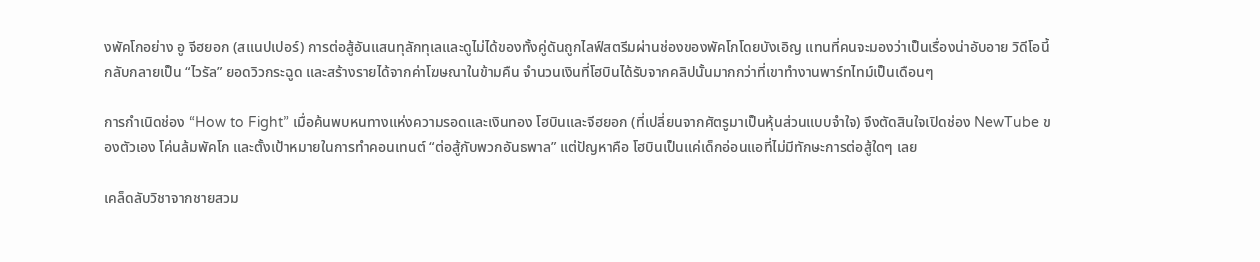งพัคโกอย่าง อู จีฮยอก (สแนปเปอร์) การต่อสู้อันแสนทุลักทุเลและดูไม่ได้ของทั้งคู่ดันถูกไลฟ์สตรีมผ่านช่องของพัคโกโดยบังเอิญ แทนที่คนจะมองว่าเป็นเรื่องน่าอับอาย วิดีโอนี้กลับกลายเป็น “ไวรัล” ยอดวิวกระฉูด และสร้างรายได้จากค่าโฆษณาในข้ามคืน จำนวนเงินที่โฮบินได้รับจากคลิปนั้นมากกว่าที่เขาทำงานพาร์ทไทม์เป็นเดือนๆ

การกำเนิดช่อง “How to Fight” เมื่อค้นพบหนทางแห่งความรอดและเงินทอง โฮบินและจีฮยอก (ที่เปลี่ยนจากศัตรูมาเป็นหุ้นส่วนแบบจำใจ) จึงตัดสินใจเปิดช่อง NewTube ของตัวเอง โค่นล้มพัคโก และตั้งเป้าหมายในการทำคอนเทนต์ “ต่อสู้กับพวกอันธพาล” แต่ปัญหาคือ โฮบินเป็นแค่เด็กอ่อนแอที่ไม่มีทักษะการต่อสู้ใดๆ เลย

เคล็ดลับวิชาจากชายสวม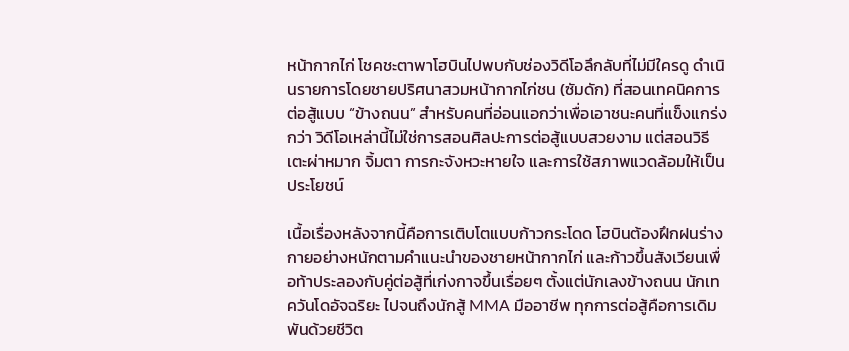หน้ากากไก่ โชคชะตาพาโฮบินไปพบกับช่องวิดีโอลึกลับที่ไม่มีใครดู ดำเนินรายการโดยชายปริศนาสวมหน้ากากไก่ชน (ซัมดัก) ที่สอนเทคนิคการต่อสู้แบบ “ข้างถนน” สำหรับคนที่อ่อนแอกว่าเพื่อเอาชนะคนที่แข็งแกร่งกว่า วิดีโอเหล่านี้ไม่ใช่การสอนศิลปะการต่อสู้แบบสวยงาม แต่สอนวิธีเตะผ่าหมาก จิ้มตา การกะจังหวะหายใจ และการใช้สภาพแวดล้อมให้เป็นประโยชน์

เนื้อเรื่องหลังจากนี้คือการเติบโตแบบก้าวกระโดด โฮบินต้องฝึกฝนร่างกายอย่างหนักตามคำแนะนำของชายหน้ากากไก่ และก้าวขึ้นสังเวียนเพื่อท้าประลองกับคู่ต่อสู้ที่เก่งกาจขึ้นเรื่อยๆ ตั้งแต่นักเลงข้างถนน นักเทควันโดอัจฉริยะ ไปจนถึงนักสู้ MMA มืออาชีพ ทุกการต่อสู้คือการเดิมพันด้วยชีวิต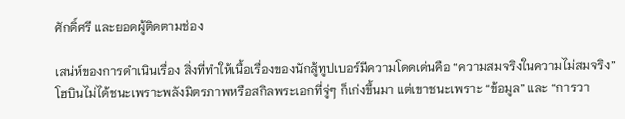ศักดิ์ศรี และยอดผู้ติดตามช่อง

เสน่ห์ของการดำเนินเรื่อง สิ่งที่ทำให้เนื้อเรื่องของนักสู้ทูปเบอร์มีความโดดเด่นคือ “ความสมจริงในความไม่สมจริง” โฮบินไม่ได้ชนะเพราะพลังมิตรภาพหรือสกิลพระเอกที่จู่ๆ ก็เก่งขึ้นมา แต่เขาชนะเพราะ “ข้อมูล” และ “การวา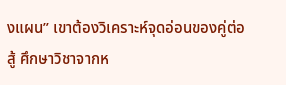งแผน” เขาต้องวิเคราะห์จุดอ่อนของคู่ต่อสู้ ศึกษาวิชาจากห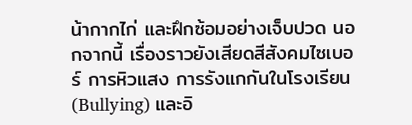น้ากากไก่ และฝึกซ้อมอย่างเจ็บปวด นอกจากนี้ เรื่องราวยังเสียดสีสังคมไซเบอร์ การหิวแสง การรังแกกันในโรงเรียน (Bullying) และอิ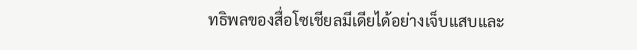ทธิพลของสื่อโซเชียลมีเดียได้อย่างเจ็บแสบและ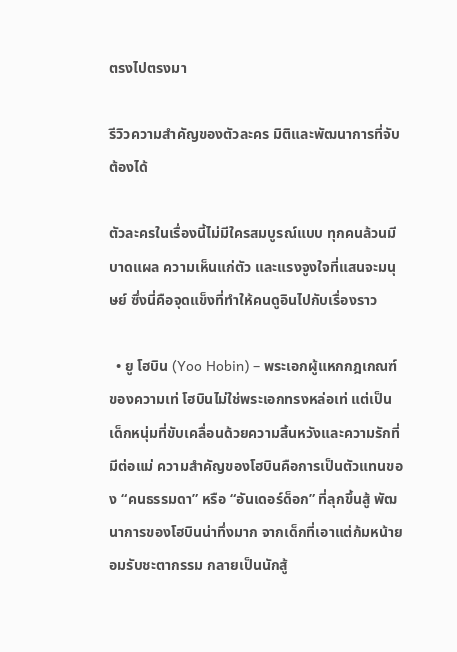ตรงไปตรงมา

รีวิวความสำคัญของตัวละคร มิติและพัฒนาการที่จับต้องได้

ตัวละครในเรื่องนี้ไม่มีใครสมบูรณ์แบบ ทุกคนล้วนมีบาดแผล ความเห็นแก่ตัว และแรงจูงใจที่แสนจะมนุษย์ ซึ่งนี่คือจุดแข็งที่ทำให้คนดูอินไปกับเรื่องราว

  • ยู โฮบิน (Yoo Hobin) – พระเอกผู้แหกกฎเกณฑ์ของความเท่ โฮบินไม่ใช่พระเอกทรงหล่อเท่ แต่เป็นเด็กหนุ่มที่ขับเคลื่อนด้วยความสิ้นหวังและความรักที่มีต่อแม่ ความสำคัญของโฮบินคือการเป็นตัวแทนของ “คนธรรมดา” หรือ “อันเดอร์ด็อก” ที่ลุกขึ้นสู้ พัฒนาการของโฮบินน่าทึ่งมาก จากเด็กที่เอาแต่ก้มหน้ายอมรับชะตากรรม กลายเป็นนักสู้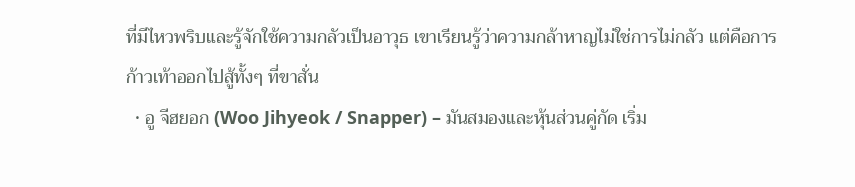ที่มีไหวพริบและรู้จักใช้ความกลัวเป็นอาวุธ เขาเรียนรู้ว่าความกล้าหาญไม่ใช่การไม่กลัว แต่คือการก้าวเท้าออกไปสู้ทั้งๆ ที่ขาสั่น
  • อู จีฮยอก (Woo Jihyeok / Snapper) – มันสมองและหุ้นส่วนคู่กัด เริ่ม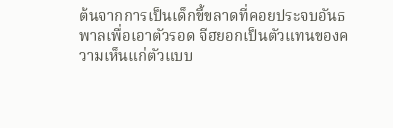ต้นจากการเป็นเด็กขี้ขลาดที่คอยประจบอันธพาลเพื่อเอาตัวรอด จีฮยอกเป็นตัวแทนของความเห็นแก่ตัวแบบ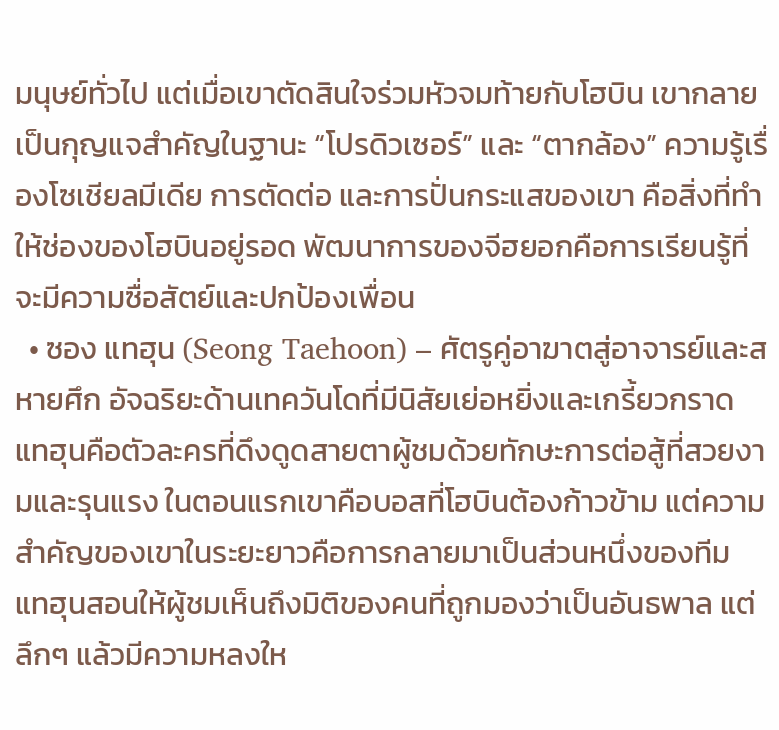มนุษย์ทั่วไป แต่เมื่อเขาตัดสินใจร่วมหัวจมท้ายกับโฮบิน เขากลายเป็นกุญแจสำคัญในฐานะ “โปรดิวเซอร์” และ “ตากล้อง” ความรู้เรื่องโซเชียลมีเดีย การตัดต่อ และการปั่นกระแสของเขา คือสิ่งที่ทำให้ช่องของโฮบินอยู่รอด พัฒนาการของจีฮยอกคือการเรียนรู้ที่จะมีความซื่อสัตย์และปกป้องเพื่อน
  • ซอง แทฮุน (Seong Taehoon) – ศัตรูคู่อาฆาตสู่อาจารย์และสหายศึก อัจฉริยะด้านเทควันโดที่มีนิสัยเย่อหยิ่งและเกรี้ยวกราด แทฮุนคือตัวละครที่ดึงดูดสายตาผู้ชมด้วยทักษะการต่อสู้ที่สวยงามและรุนแรง ในตอนแรกเขาคือบอสที่โฮบินต้องก้าวข้าม แต่ความสำคัญของเขาในระยะยาวคือการกลายมาเป็นส่วนหนึ่งของทีม แทฮุนสอนให้ผู้ชมเห็นถึงมิติของคนที่ถูกมองว่าเป็นอันธพาล แต่ลึกๆ แล้วมีความหลงให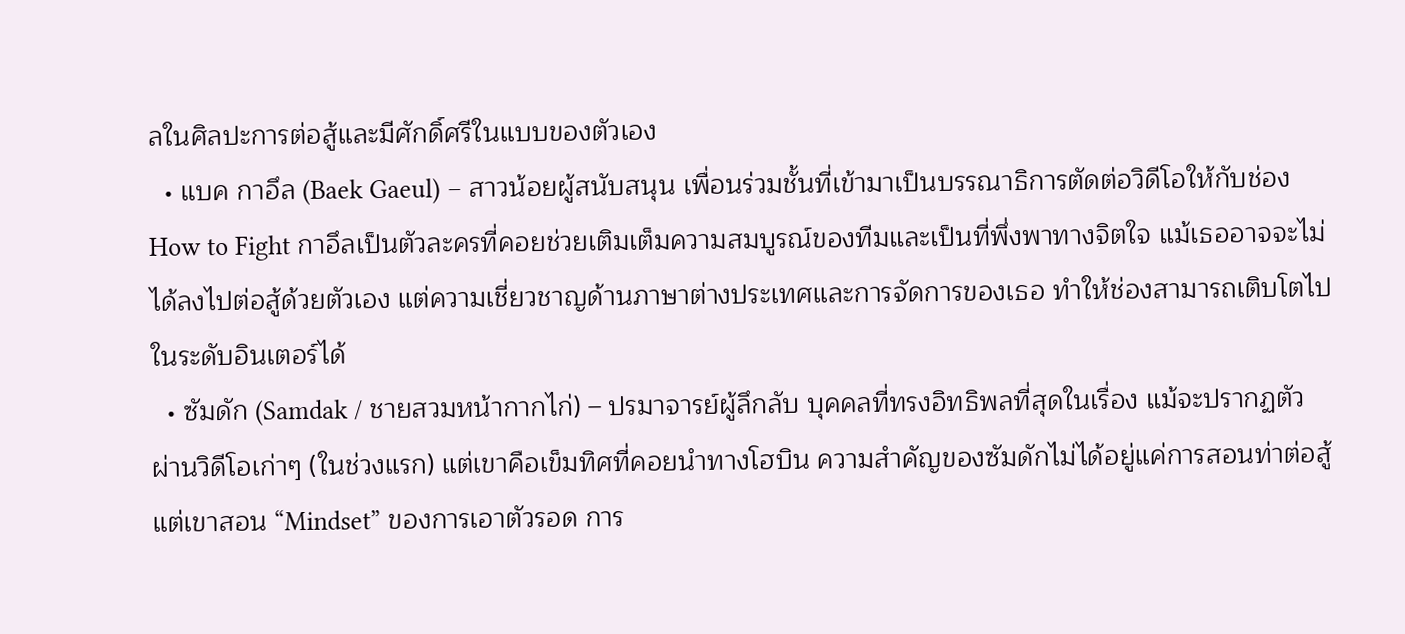ลในศิลปะการต่อสู้และมีศักดิ์ศรีในแบบของตัวเอง
  • แบค กาอึล (Baek Gaeul) – สาวน้อยผู้สนับสนุน เพื่อนร่วมชั้นที่เข้ามาเป็นบรรณาธิการตัดต่อวิดีโอให้กับช่อง How to Fight กาอึลเป็นตัวละครที่คอยช่วยเติมเต็มความสมบูรณ์ของทีมและเป็นที่พึ่งพาทางจิตใจ แม้เธออาจจะไม่ได้ลงไปต่อสู้ด้วยตัวเอง แต่ความเชี่ยวชาญด้านภาษาต่างประเทศและการจัดการของเธอ ทำให้ช่องสามารถเติบโตไปในระดับอินเตอร์ได้
  • ซัมดัก (Samdak / ชายสวมหน้ากากไก่) – ปรมาจารย์ผู้ลึกลับ บุคคลที่ทรงอิทธิพลที่สุดในเรื่อง แม้จะปรากฏตัวผ่านวิดีโอเก่าๆ (ในช่วงแรก) แต่เขาคือเข็มทิศที่คอยนำทางโฮบิน ความสำคัญของซัมดักไม่ได้อยู่แค่การสอนท่าต่อสู้ แต่เขาสอน “Mindset” ของการเอาตัวรอด การ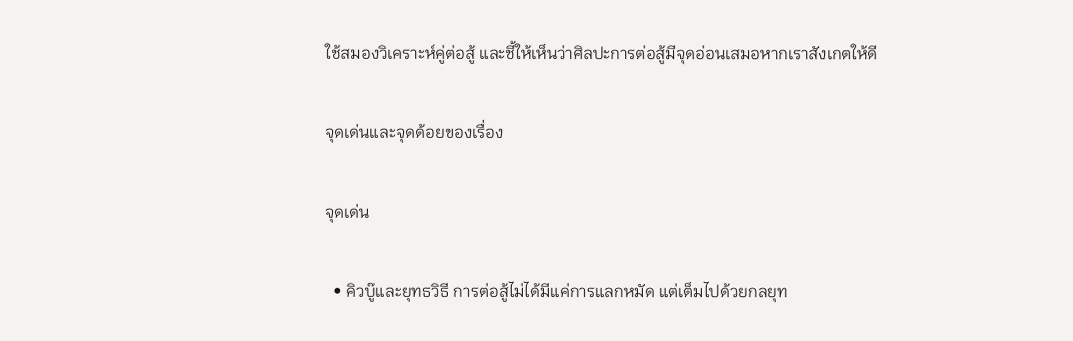ใช้สมองวิเคราะห์คู่ต่อสู้ และชี้ให้เห็นว่าศิลปะการต่อสู้มีจุดอ่อนเสมอหากเราสังเกตให้ดี

จุดเด่นและจุดด้อยของเรื่อง

จุดเด่น

  • คิวบู๊และยุทธวิธี การต่อสู้ไม่ได้มีแค่การแลกหมัด แต่เต็มไปด้วยกลยุท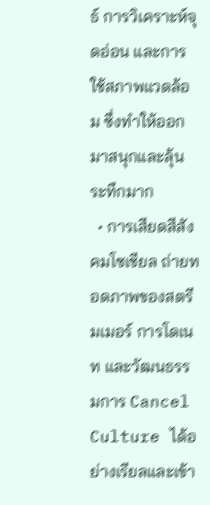ธ์ การวิเคราะห์จุดอ่อน และการใช้สภาพแวดล้อม ซึ่งทำให้ออกมาสนุกและลุ้นระทึกมาก
  • การเสียดสีสังคมโซเชียล ถ่ายทอดภาพของสตรีมเมอร์ การโดเนท และวัฒนธรรมการ Cancel Culture ได้อย่างเรียลและเข้า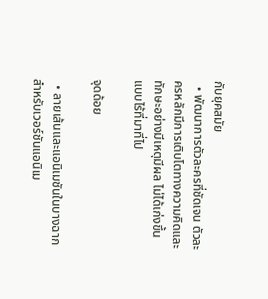กับยุคสมัย
  • พัฒนาการตัวละครที่ชัดเจน ตัวละครหลักมีการเติบโตทางความคิดและทักษะอย่างมีเหตุมีผล ไม่ได้เก่งขึ้นแบบไร้ที่มาที่ไป

จุดด้อย

  • ลายเส้นและแอนิเมชันในบางฉาก สำหรับเวอร์ชันแอนิเม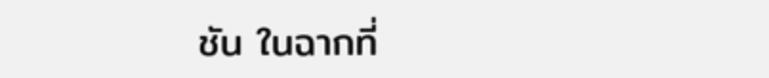ชัน ในฉากที่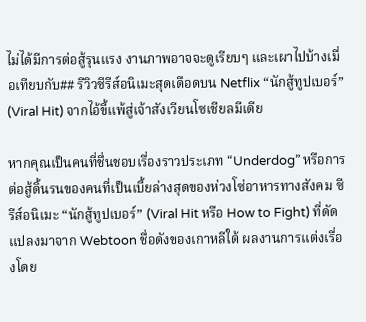ไม่ได้มีการต่อสู้รุนแรง งานภาพอาจจะดูเรียบๆ และเผาไปบ้างเมื่อเทียบกับ## รีวิวซีรีส์อนิเมะสุดเดือดบน Netflix “นักสู้ทูปเบอร์” (Viral Hit) จากไอ้ขี้แพ้สู่เจ้าสังเวียนโซเชียลมีเดีย

หากคุณเป็นคนที่ชื่นชอบเรื่องราวประเภท “Underdog” หรือการต่อสู้ดิ้นรนของคนที่เป็นเบี้ยล่างสุดของห่วงโซ่อาหารทางสังคม ซีรีส์อนิเมะ “นักสู้ทูปเบอร์” (Viral Hit หรือ How to Fight) ที่ดัดแปลงมาจาก Webtoon ชื่อดังของเกาหลีใต้ ผลงานการแต่งเรื่องโดย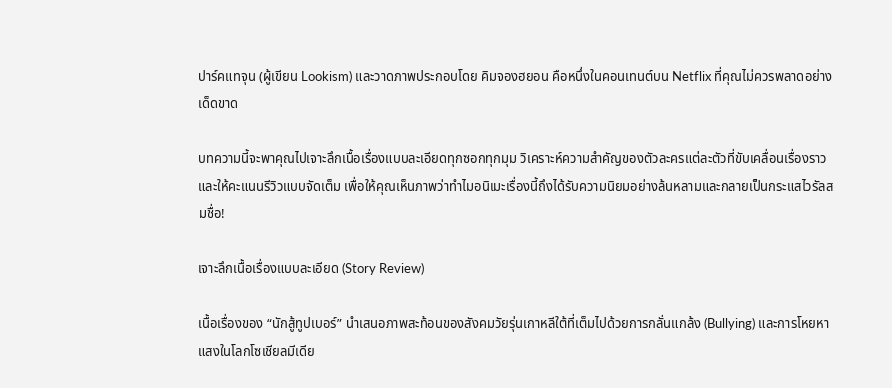ปาร์คแทจุน (ผู้เขียน Lookism) และวาดภาพประกอบโดย คิมจองฮยอน คือหนึ่งในคอนเทนต์บน Netflix ที่คุณไม่ควรพลาดอย่างเด็ดขาด

บทความนี้จะพาคุณไปเจาะลึกเนื้อเรื่องแบบละเอียดทุกซอกทุกมุม วิเคราะห์ความสำคัญของตัวละครแต่ละตัวที่ขับเคลื่อนเรื่องราว และให้คะแนนรีวิวแบบจัดเต็ม เพื่อให้คุณเห็นภาพว่าทำไมอนิเมะเรื่องนี้ถึงได้รับความนิยมอย่างล้นหลามและกลายเป็นกระแสไวรัลสมชื่อ!

เจาะลึกเนื้อเรื่องแบบละเอียด (Story Review)

เนื้อเรื่องของ “นักสู้ทูปเบอร์” นำเสนอภาพสะท้อนของสังคมวัยรุ่นเกาหลีใต้ที่เต็มไปด้วยการกลั่นแกล้ง (Bullying) และการโหยหาแสงในโลกโซเชียลมีเดีย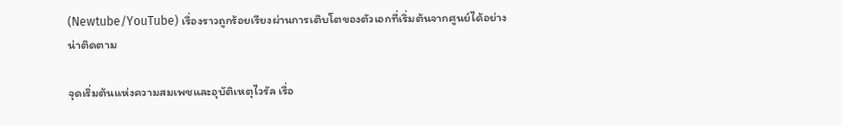(Newtube/YouTube) เรื่องราวถูกร้อยเรียงผ่านการเติบโตของตัวเอกที่เริ่มต้นจากศูนย์ได้อย่างน่าติดตาม

จุดเริ่มต้นแห่งความสมเพชและอุบัติเหตุไวรัล เรื่อ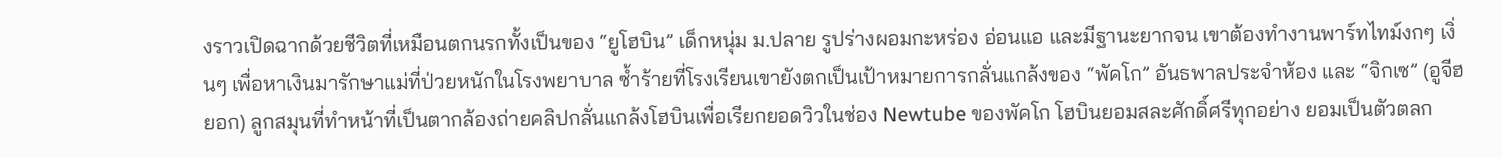งราวเปิดฉากด้วยชีวิตที่เหมือนตกนรกทั้งเป็นของ “ยูโฮบิน” เด็กหนุ่ม ม.ปลาย รูปร่างผอมกะหร่อง อ่อนแอ และมีฐานะยากจน เขาต้องทำงานพาร์ทไทม์งกๆ เงิ่นๆ เพื่อหาเงินมารักษาแม่ที่ป่วยหนักในโรงพยาบาล ซ้ำร้ายที่โรงเรียนเขายังตกเป็นเป้าหมายการกลั่นแกล้งของ “พัคโก” อันธพาลประจำห้อง และ “จิกเซ” (อูจีฮยอก) ลูกสมุนที่ทำหน้าที่เป็นตากล้องถ่ายคลิปกลั่นแกล้งโฮบินเพื่อเรียกยอดวิวในช่อง Newtube ของพัคโก โฮบินยอมสละศักดิ์ศรีทุกอย่าง ยอมเป็นตัวตลก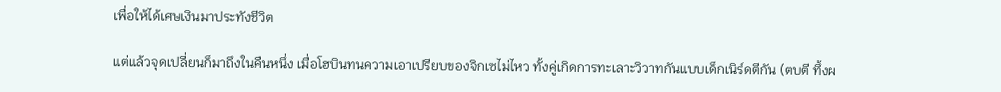เพื่อให้ได้เศษเงินมาประทังชีวิต

แต่แล้วจุดเปลี่ยนก็มาถึงในคืนหนึ่ง เมื่อโฮบินทนความเอาเปรียบของจิกเซไม่ไหว ทั้งคู่เกิดการทะเลาะวิวาทกันแบบเด็กเนิร์ดตีกัน (ตบตี ทึ้งผ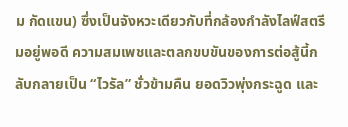ม กัดแขน) ซึ่งเป็นจังหวะเดียวกับที่กล้องกำลังไลฟ์สตรีมอยู่พอดี ความสมเพชและตลกขบขันของการต่อสู้นี้กลับกลายเป็น “ไวรัล” ชั่วข้ามคืน ยอดวิวพุ่งกระฉูด และ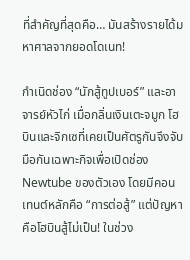ที่สำคัญที่สุดคือ… มันสร้างรายได้มหาศาลจากยอดโดเนท!

กำเนิดช่อง “นักสู้ทูปเบอร์” และอาจารย์หัวไก่ เมื่อกลิ่นเงินเตะจมูก โฮบินและจิกเซที่เคยเป็นศัตรูกันจึงจับมือกันเฉพาะกิจเพื่อเปิดช่อง Newtube ของตัวเอง โดยมีคอนเทนต์หลักคือ “การต่อสู้” แต่ปัญหาคือโฮบินสู้ไม่เป็น! ในช่วง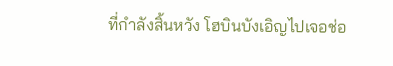ที่กำลังสิ้นหวัง โฮบินบังเอิญไปเจอช่อ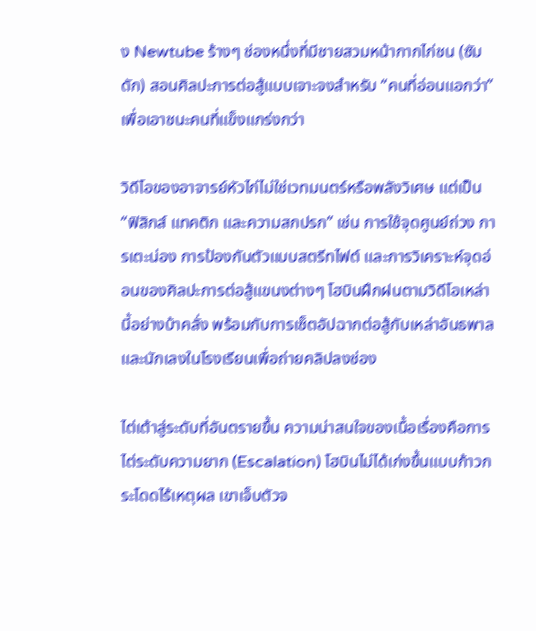ง Newtube ร้างๆ ช่องหนึ่งที่มีชายสวมหน้ากากไก่ชน (ซัมดัก) สอนศิลปะการต่อสู้แบบเจาะจงสำหรับ “คนที่อ่อนแอกว่า” เพื่อเอาชนะคนที่แข็งแกร่งกว่า

วิดีโอของอาจารย์หัวไก่ไม่ใช่เวทมนตร์หรือพลังวิเศษ แต่เป็น “ฟิสิกส์ แทคติก และความสกปรก” เช่น การใช้จุดศูนย์ถ่วง การเตะน่อง การป้องกันตัวแบบสตรีทไฟต์ และการวิเคราะห์จุดอ่อนของศิลปะการต่อสู้แขนงต่างๆ โฮบินฝึกฝนตามวิดีโอเหล่านี้อย่างบ้าคลั่ง พร้อมกับการเซ็ตอัปฉากต่อสู้กับเหล่าอันธพาลและนักเลงในโรงเรียนเพื่อถ่ายคลิปลงช่อง

ไต่เต้าสู่ระดับที่อันตรายขึ้น ความน่าสนใจของเนื้อเรื่องคือการไต่ระดับความยาก (Escalation) โฮบินไม่ได้เก่งขึ้นแบบก้าวกระโดดไร้เหตุผล เขาเจ็บตัวจ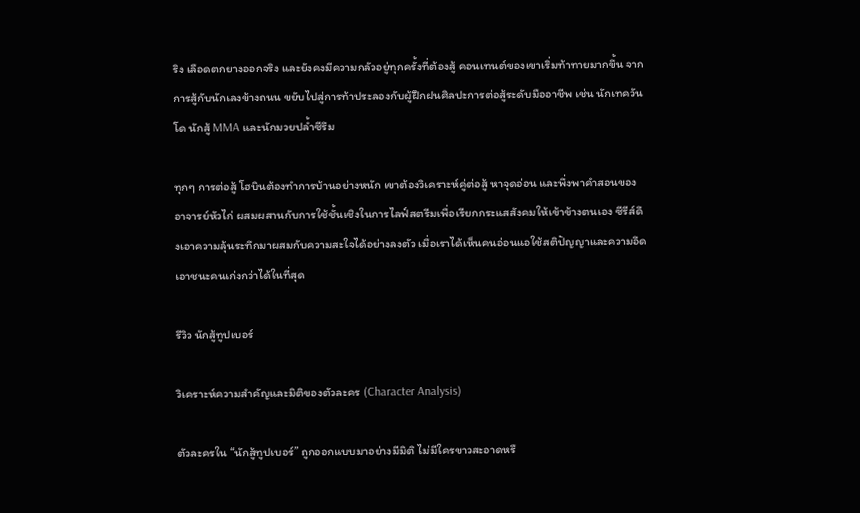ริง เลือดตกยางออกจริง และยังคงมีความกลัวอยู่ทุกครั้งที่ต้องสู้ คอนเทนต์ของเขาเริ่มท้าทายมากขึ้น จากการสู้กับนักเลงข้างถนน ขยับไปสู่การท้าประลองกับผู้ฝึกฝนศิลปะการต่อสู้ระดับมืออาชีพ เช่น นักเทควันโด นักสู้ MMA และนักมวยปล้ำซีรึม

ทุกๆ การต่อสู้ โฮบินต้องทำการบ้านอย่างหนัก เขาต้องวิเคราะห์คู่ต่อสู้ หาจุดอ่อน และพึ่งพาคำสอนของอาจารย์หัวไก่ ผสมผสานกับการใช้ชั้นเชิงในการไลฟ์สตรีมเพื่อเรียกกระแสสังคมให้เข้าข้างตนเอง ซีรีส์ดึงเอาความลุ้นระทึกมาผสมกับความสะใจได้อย่างลงตัว เมื่อเราได้เห็นคนอ่อนแอใช้สติปัญญาและความอึดเอาชนะคนเก่งกว่าได้ในที่สุด

รีวิว นักสู้ทูปเบอร์

วิเคราะห์ความสำคัญและมิติของตัวละคร (Character Analysis)

ตัวละครใน “นักสู้ทูปเบอร์” ถูกออกแบบมาอย่างมีมิติ ไม่มีใครขาวสะอาดหรื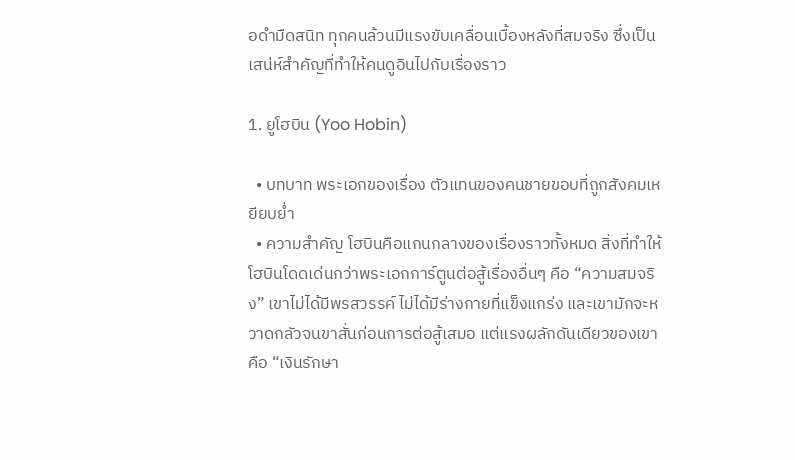อดำมืดสนิท ทุกคนล้วนมีแรงขับเคลื่อนเบื้องหลังที่สมจริง ซึ่งเป็นเสน่ห์สำคัญที่ทำให้คนดูอินไปกับเรื่องราว

1. ยูโฮบิน (Yoo Hobin)

  • บทบาท พระเอกของเรื่อง ตัวแทนของคนชายขอบที่ถูกสังคมเหยียบย่ำ
  • ความสำคัญ โฮบินคือแกนกลางของเรื่องราวทั้งหมด สิ่งที่ทำให้โฮบินโดดเด่นกว่าพระเอกการ์ตูนต่อสู้เรื่องอื่นๆ คือ “ความสมจริง” เขาไม่ได้มีพรสวรรค์ ไม่ได้มีร่างกายที่แข็งแกร่ง และเขามักจะหวาดกลัวจนขาสั่นก่อนการต่อสู้เสมอ แต่แรงผลักดันเดียวของเขาคือ “เงินรักษา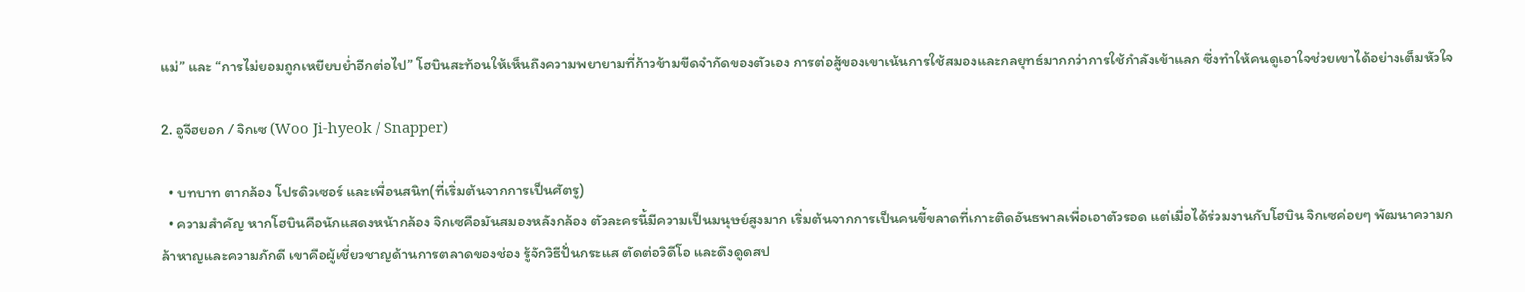แม่” และ “การไม่ยอมถูกเหยียบย่ำอีกต่อไป” โฮบินสะท้อนให้เห็นถึงความพยายามที่ก้าวข้ามขีดจำกัดของตัวเอง การต่อสู้ของเขาเน้นการใช้สมองและกลยุทธ์มากกว่าการใช้กำลังเข้าแลก ซึ่งทำให้คนดูเอาใจช่วยเขาได้อย่างเต็มหัวใจ

2. อูจีฮยอก / จิกเซ (Woo Ji-hyeok / Snapper)

  • บทบาท ตากล้อง โปรดิวเซอร์ และเพื่อนสนิท(ที่เริ่มต้นจากการเป็นศัตรู)
  • ความสำคัญ หากโฮบินคือนักแสดงหน้ากล้อง จิกเซคือมันสมองหลังกล้อง ตัวละครนี้มีความเป็นมนุษย์สูงมาก เริ่มต้นจากการเป็นคนขี้ขลาดที่เกาะติดอันธพาลเพื่อเอาตัวรอด แต่เมื่อได้ร่วมงานกับโฮบิน จิกเซค่อยๆ พัฒนาความกล้าหาญและความภักดี เขาคือผู้เชี่ยวชาญด้านการตลาดของช่อง รู้จักวิธีปั่นกระแส ตัดต่อวิดีโอ และดึงดูดสป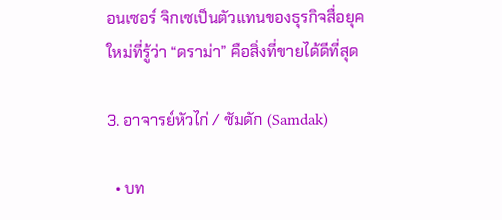อนเซอร์ จิกเซเป็นตัวแทนของธุรกิจสื่อยุคใหม่ที่รู้ว่า “ดราม่า” คือสิ่งที่ขายได้ดีที่สุด

3. อาจารย์หัวไก่ / ซัมดัก (Samdak)

  • บท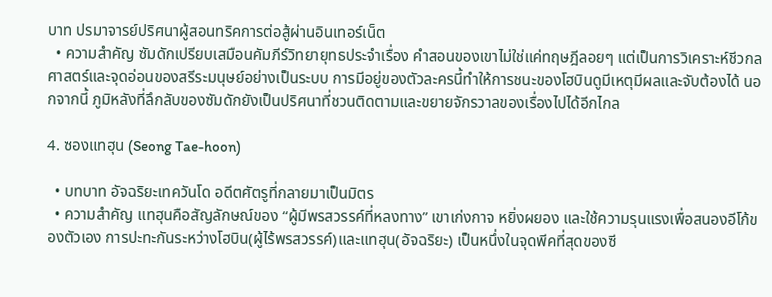บาท ปรมาจารย์ปริศนาผู้สอนทริคการต่อสู้ผ่านอินเทอร์เน็ต
  • ความสำคัญ ซัมดักเปรียบเสมือนคัมภีร์วิทยายุทธประจำเรื่อง คำสอนของเขาไม่ใช่แค่ทฤษฎีลอยๆ แต่เป็นการวิเคราะห์ชีวกลศาสตร์และจุดอ่อนของสรีระมนุษย์อย่างเป็นระบบ การมีอยู่ของตัวละครนี้ทำให้การชนะของโฮบินดูมีเหตุมีผลและจับต้องได้ นอกจากนี้ ภูมิหลังที่ลึกลับของซัมดักยังเป็นปริศนาที่ชวนติดตามและขยายจักรวาลของเรื่องไปได้อีกไกล

4. ซองแทฮุน (Seong Tae-hoon)

  • บทบาท อัจฉริยะเทควันโด อดีตศัตรูที่กลายมาเป็นมิตร
  • ความสำคัญ แทฮุนคือสัญลักษณ์ของ “ผู้มีพรสวรรค์ที่หลงทาง” เขาเก่งกาจ หยิ่งผยอง และใช้ความรุนแรงเพื่อสนองอีโก้ของตัวเอง การปะทะกันระหว่างโฮบิน(ผู้ไร้พรสวรรค์)และแทฮุน(อัจฉริยะ) เป็นหนึ่งในจุดพีคที่สุดของซี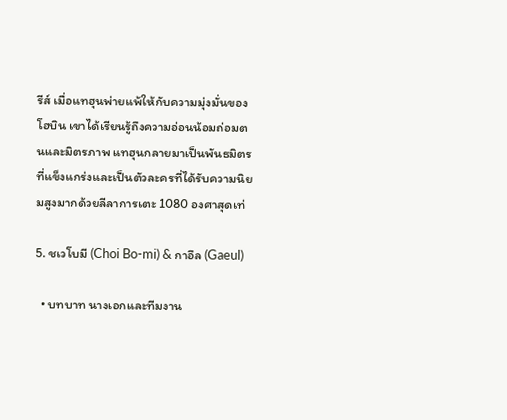รีส์ เมื่อแทฮุนพ่ายแพ้ให้กับความมุ่งมั่นของโฮบิน เขาได้เรียนรู้ถึงความอ่อนน้อมถ่อมตนและมิตรภาพ แทฮุนกลายมาเป็นพันธมิตรที่แข็งแกร่งและเป็นตัวละครที่ได้รับความนิยมสูงมากด้วยลีลาการเตะ 1080 องศาสุดเท่

5. ชเวโบมี (Choi Bo-mi) & กาอึล (Gaeul)

  • บทบาท นางเอกและทีมงาน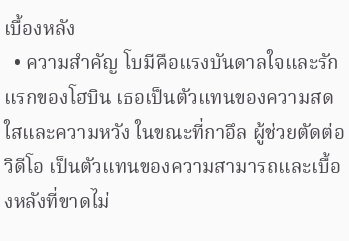เบื้องหลัง
  • ความสำคัญ โบมีคือแรงบันดาลใจและรักแรกของโฮบิน เธอเป็นตัวแทนของความสดใสและความหวัง ในขณะที่กาอึล ผู้ช่วยตัดต่อวิดีโอ เป็นตัวแทนของความสามารถและเบื้องหลังที่ขาดไม่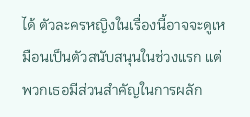ได้ ตัวละครหญิงในเรื่องนี้อาจจะดูเหมือนเป็นตัวสนับสนุนในช่วงแรก แต่พวกเธอมีส่วนสำคัญในการผลัก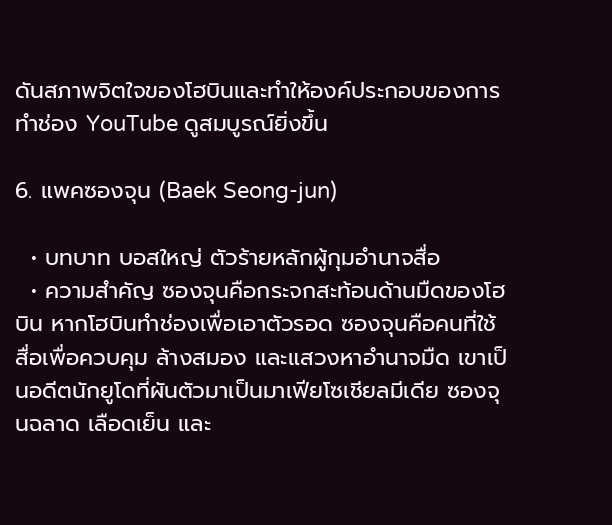ดันสภาพจิตใจของโฮบินและทำให้องค์ประกอบของการทำช่อง YouTube ดูสมบูรณ์ยิ่งขึ้น

6. แพคซองจุน (Baek Seong-jun)

  • บทบาท บอสใหญ่ ตัวร้ายหลักผู้กุมอำนาจสื่อ
  • ความสำคัญ ซองจุนคือกระจกสะท้อนด้านมืดของโฮบิน หากโฮบินทำช่องเพื่อเอาตัวรอด ซองจุนคือคนที่ใช้สื่อเพื่อควบคุม ล้างสมอง และแสวงหาอำนาจมืด เขาเป็นอดีตนักยูโดที่ผันตัวมาเป็นมาเฟียโซเชียลมีเดีย ซองจุนฉลาด เลือดเย็น และ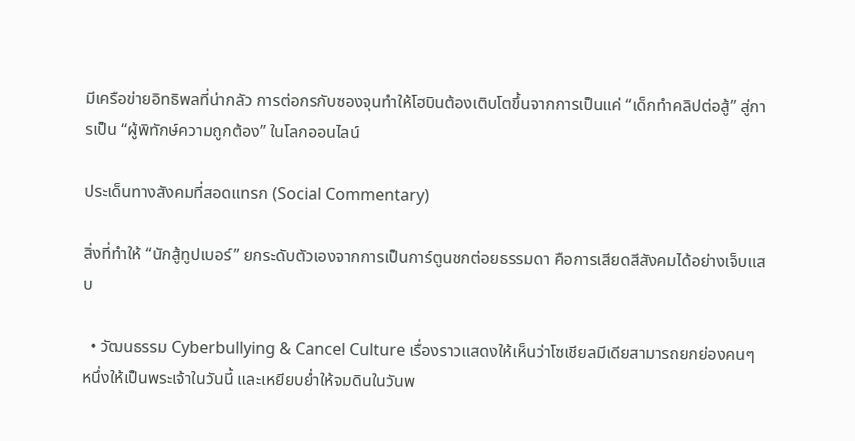มีเครือข่ายอิทธิพลที่น่ากลัว การต่อกรกับซองจุนทำให้โฮบินต้องเติบโตขึ้นจากการเป็นแค่ “เด็กทำคลิปต่อสู้” สู่การเป็น “ผู้พิทักษ์ความถูกต้อง” ในโลกออนไลน์

ประเด็นทางสังคมที่สอดแทรก (Social Commentary)

สิ่งที่ทำให้ “นักสู้ทูปเบอร์” ยกระดับตัวเองจากการเป็นการ์ตูนชกต่อยธรรมดา คือการเสียดสีสังคมได้อย่างเจ็บแสบ

  • วัฒนธรรม Cyberbullying & Cancel Culture เรื่องราวแสดงให้เห็นว่าโซเชียลมีเดียสามารถยกย่องคนๆ หนึ่งให้เป็นพระเจ้าในวันนี้ และเหยียบย่ำให้จมดินในวันพ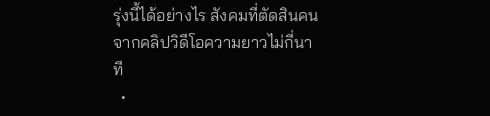รุ่งนี้ได้อย่างไร สังคมที่ตัดสินคนจากคลิปวิดีโอความยาวไม่กี่นาที
  •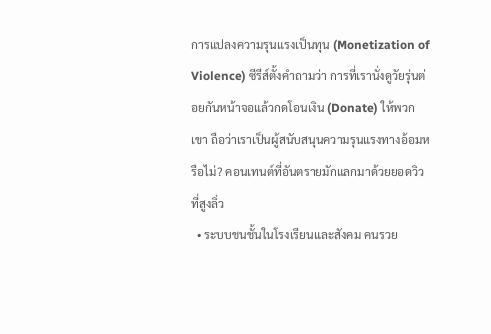การแปลงความรุนแรงเป็นทุน (Monetization of Violence) ซีรีส์ตั้งคำถามว่า การที่เรานั่งดูวัยรุ่นต่อยกันหน้าจอแล้วกดโอนเงิน (Donate) ให้พวกเขา ถือว่าเราเป็นผู้สนับสนุนความรุนแรงทางอ้อมหรือไม่? คอนเทนต์ที่อันตรายมักแลกมาด้วยยอดวิวที่สูงลิ่ว
  • ระบบชนชั้นในโรงเรียนและสังคม คนรวย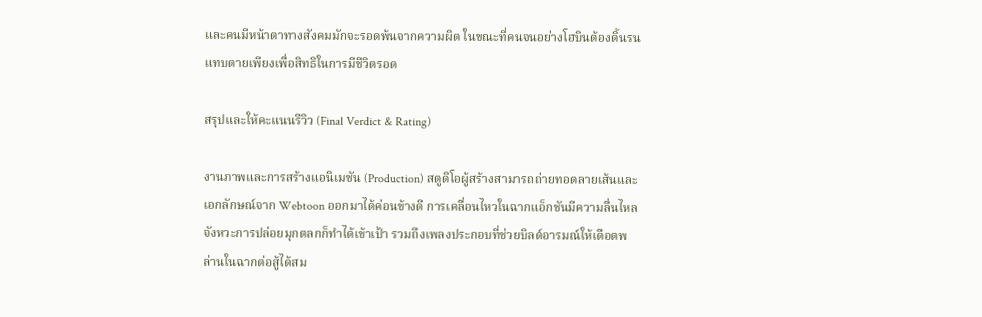และคนมีหน้าตาทางสังคมมักจะรอดพ้นจากความผิด ในขณะที่คนจนอย่างโฮบินต้องดิ้นรนแทบตายเพียงเพื่อสิทธิในการมีชีวิตรอด

สรุปและให้คะแนนรีวิว (Final Verdict & Rating)

งานภาพและการสร้างแอนิเมชัน (Production) สตูดิโอผู้สร้างสามารถถ่ายทอดลายเส้นและเอกลักษณ์จาก Webtoon ออกมาได้ค่อนข้างดี การเคลื่อนไหวในฉากแอ็กชันมีความลื่นไหล จังหวะการปล่อยมุกตลกก็ทำได้เข้าเป้า รวมถึงเพลงประกอบที่ช่วยบิลด์อารมณ์ให้เดือดพล่านในฉากต่อสู้ได้สม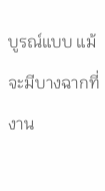บูรณ์แบบ แม้จะมีบางฉากที่งาน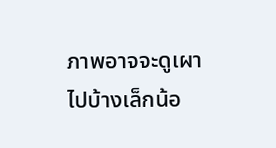ภาพอาจจะดูเผาไปบ้างเล็กน้อ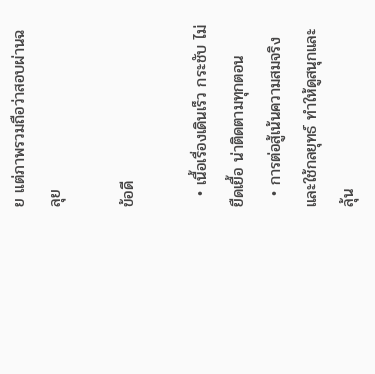ย แต่ภาพรวมถือว่าสอบผ่านฉลุย

ข้อดี

  • เนื้อเรื่องเดินเร็ว กระชับ ไม่ยืดเยื้อ น่าติดตามทุกตอน
  • การต่อสู้เน้นความสมจริงและใช้กลยุทธ์ ทำให้ดูสนุกและลุ้น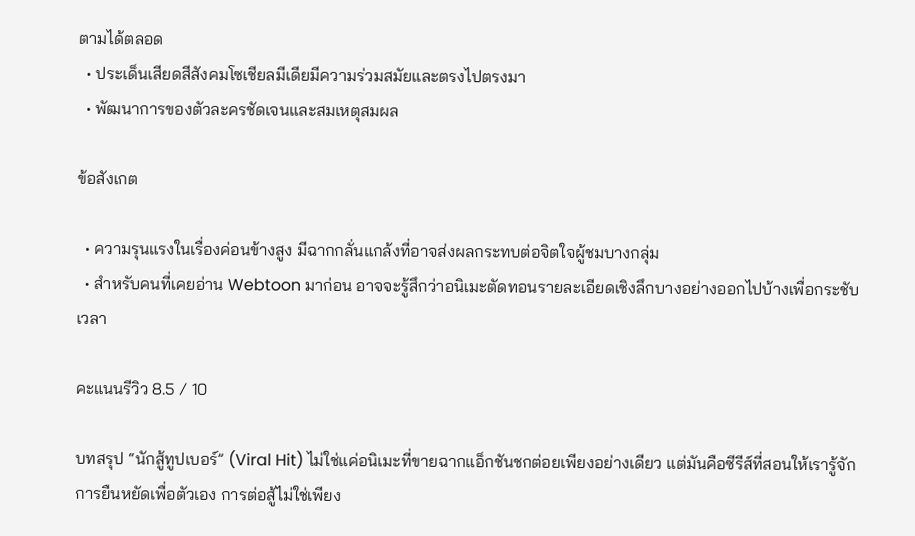ตามได้ตลอด
  • ประเด็นเสียดสีสังคมโซเชียลมีเดียมีความร่วมสมัยและตรงไปตรงมา
  • พัฒนาการของตัวละครชัดเจนและสมเหตุสมผล

ข้อสังเกต

  • ความรุนแรงในเรื่องค่อนข้างสูง มีฉากกลั่นแกล้งที่อาจส่งผลกระทบต่อจิตใจผู้ชมบางกลุ่ม
  • สำหรับคนที่เคยอ่าน Webtoon มาก่อน อาจจะรู้สึกว่าอนิเมะตัดทอนรายละเอียดเชิงลึกบางอย่างออกไปบ้างเพื่อกระชับเวลา

คะแนนรีวิว 8.5 / 10

บทสรุป “นักสู้ทูปเบอร์” (Viral Hit) ไม่ใช่แค่อนิเมะที่ขายฉากแอ็กชันชกต่อยเพียงอย่างเดียว แต่มันคือซีรีส์ที่สอนให้เรารู้จักการยืนหยัดเพื่อตัวเอง การต่อสู้ไม่ใช่เพียง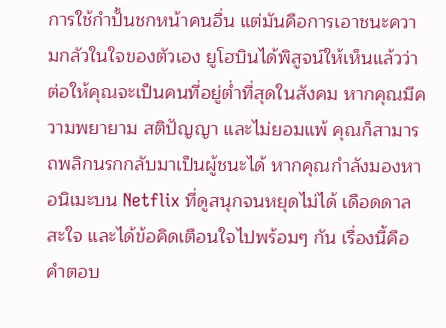การใช้กำปั้นชกหน้าคนอื่น แต่มันคือการเอาชนะความกลัวในใจของตัวเอง ยูโฮบินได้พิสูจน์ให้เห็นแล้วว่า ต่อให้คุณจะเป็นคนที่อยู่ต่ำที่สุดในสังคม หากคุณมีความพยายาม สติปัญญา และไม่ยอมแพ้ คุณก็สามารถพลิกนรกกลับมาเป็นผู้ชนะได้ หากคุณกำลังมองหาอนิเมะบน Netflix ที่ดูสนุกจนหยุดไม่ได้ เดือดดาล สะใจ และได้ข้อคิดเตือนใจไปพร้อมๆ กัน เรื่องนี้คือคำตอบ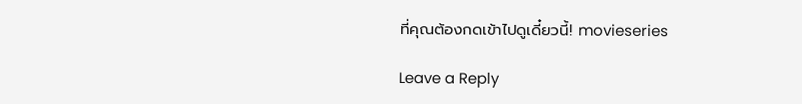ที่คุณต้องกดเข้าไปดูเดี๋ยวนี้! movieseries

Leave a Reply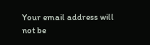Your email address will not be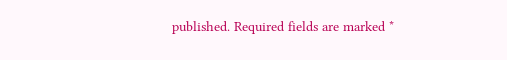published. Required fields are marked *